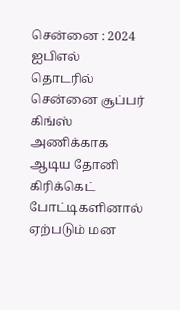சென்னை : 2024 ஐபிஎல் தொடரில் சென்னை சூப்பர் கிங்ஸ் அணிக்காக ஆடிய தோனி கிரிக்கெட் போட்டிகளினால் ஏற்படும் மன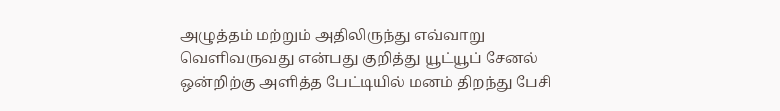அழுத்தம் மற்றும் அதிலிருந்து எவ்வாறு வெளிவருவது என்பது குறித்து யூட்யூப் சேனல் ஒன்றிற்கு அளித்த பேட்டியில் மனம் திறந்து பேசி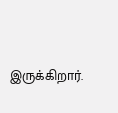இருக்கிறார்.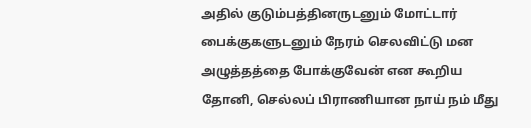அதில் குடும்பத்தினருடனும் மோட்டார் பைக்குகளுடனும் நேரம் செலவிட்டு மன அழுத்தத்தை போக்குவேன் என கூறிய தோனி, செல்லப் பிராணியான நாய் நம் மீது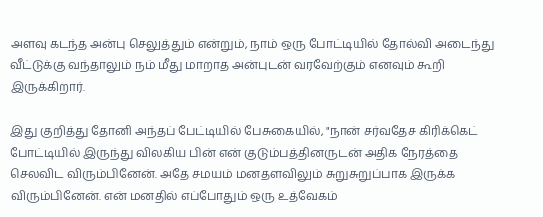அளவு கடந்த அன்பு செலுத்தும் என்றும், நாம் ஒரு போட்டியில் தோல்வி அடைந்து வீட்டுக்கு வந்தாலும் நம் மீது மாறாத அன்புடன் வரவேற்கும் எனவும் கூறி இருக்கிறார்.

இது குறித்து தோனி அந்தப் பேட்டியில் பேசுகையில், "நான் சர்வதேச கிரிக்கெட் போட்டியில் இருந்து விலகிய பின் என் குடும்பத்தினருடன் அதிக நேரத்தை செலவிட விரும்பினேன். அதே சமயம் மனதளவிலும் சுறுசுறுப்பாக இருக்க விரும்பினேன். என் மனதில் எப்போதும் ஒரு உத்வேகம்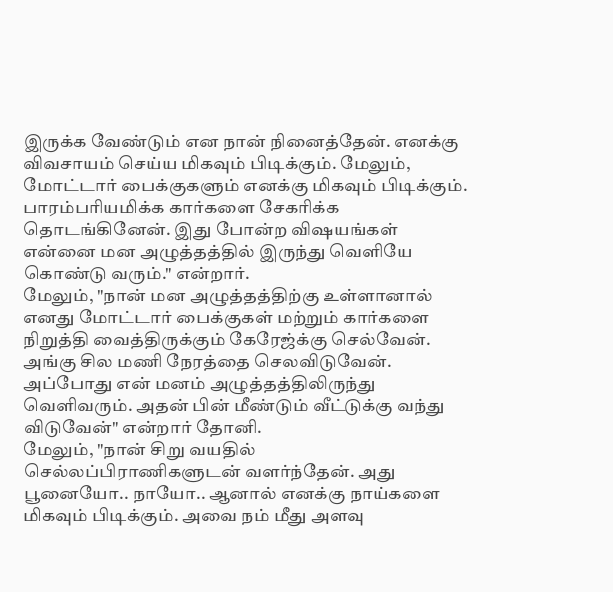இருக்க வேண்டும் என நான் நினைத்தேன். எனக்கு விவசாயம் செய்ய மிகவும் பிடிக்கும். மேலும், மோட்டார் பைக்குகளும் எனக்கு மிகவும் பிடிக்கும். பாரம்பரியமிக்க கார்களை சேகரிக்க தொடங்கினேன். இது போன்ற விஷயங்கள் என்னை மன அழுத்தத்தில் இருந்து வெளியே கொண்டு வரும்." என்றார்.
மேலும், "நான் மன அழுத்தத்திற்கு உள்ளானால் எனது மோட்டார் பைக்குகள் மற்றும் கார்களை நிறுத்தி வைத்திருக்கும் கேரேஜ்க்கு செல்வேன். அங்கு சில மணி நேரத்தை செலவிடுவேன். அப்போது என் மனம் அழுத்தத்திலிருந்து வெளிவரும். அதன் பின் மீண்டும் வீட்டுக்கு வந்து விடுவேன்" என்றார் தோனி.
மேலும், "நான் சிறு வயதில் செல்லப்பிராணிகளுடன் வளர்ந்தேன். அது பூனையோ.. நாயோ.. ஆனால் எனக்கு நாய்களை மிகவும் பிடிக்கும். அவை நம் மீது அளவு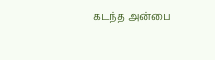கடந்த அன்பை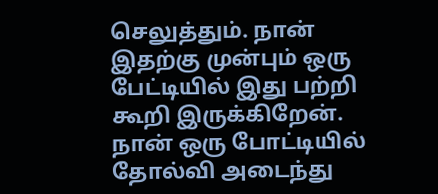செலுத்தும். நான் இதற்கு முன்பும் ஒரு பேட்டியில் இது பற்றி கூறி இருக்கிறேன். நான் ஒரு போட்டியில் தோல்வி அடைந்து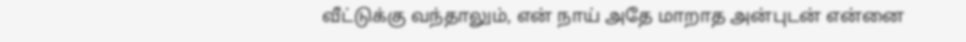வீட்டுக்கு வந்தாலும், என் நாய் அதே மாறாத அன்புடன் என்னை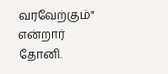வரவேற்கும்" என்றார் தோனி.